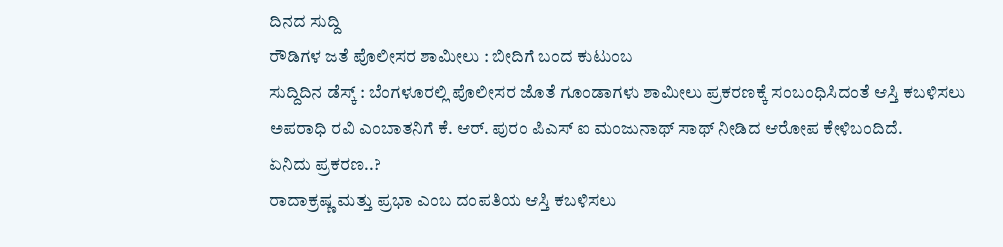ದಿನದ ಸುದ್ದಿ
ರೌಡಿಗಳ ಜತೆ ಪೊಲೀಸರ ಶಾಮೀಲು : ಬೀದಿಗೆ ಬಂದ ಕುಟುಂಬ
ಸುದ್ದಿದಿನ ಡೆಸ್ಕ್ : ಬೆಂಗಳೂರಲ್ಲಿ ಪೊಲೀಸರ ಜೊತೆ ಗೂಂಡಾಗಳು ಶಾಮೀಲು ಪ್ರಕರಣಕ್ಕೆ ಸಂಬಂಧಿಸಿದಂತೆ ಆಸ್ತಿ ಕಬಳಿಸಲು ಅಪರಾಧಿ ರವಿ ಎಂಬಾತನಿಗೆ ಕೆ. ಆರ್. ಪುರಂ ಪಿಎಸ್ ಐ ಮಂಜುನಾಥ್ ಸಾಥ್ ನೀಡಿದ ಆರೋಪ ಕೇಳಿಬಂದಿದೆ.
ಏನಿದು ಪ್ರಕರಣ..?
ರಾದಾಕ್ರಷ್ಣ ಮತ್ತು ಪ್ರಭಾ ಎಂಬ ದಂಪತಿಯ ಆಸ್ತಿ ಕಬಳಿಸಲು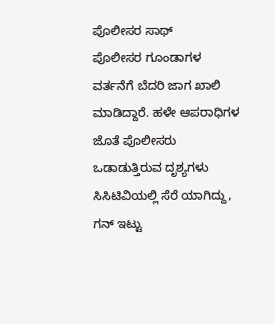ಪೊಲೀಸರ ಸಾಥ್
ಪೊಲೀಸರ ಗೂಂಡಾಗಳ ವರ್ತನೆಗೆ ಬೆದರಿ ಜಾಗ ಖಾಲಿ ಮಾಡಿದ್ದಾರೆ. ಹಳೇ ಆಪರಾಧಿಗಳ ಜೊತೆ ಪೊಲೀಸರು ಒಡಾಡುತ್ತಿರುವ ದೃಶ್ಯಗಳು ಸಿಸಿಟಿವಿಯಲ್ಲಿ ಸೆರೆ ಯಾಗಿದ್ದು, ಗನ್ ಇಟ್ಟು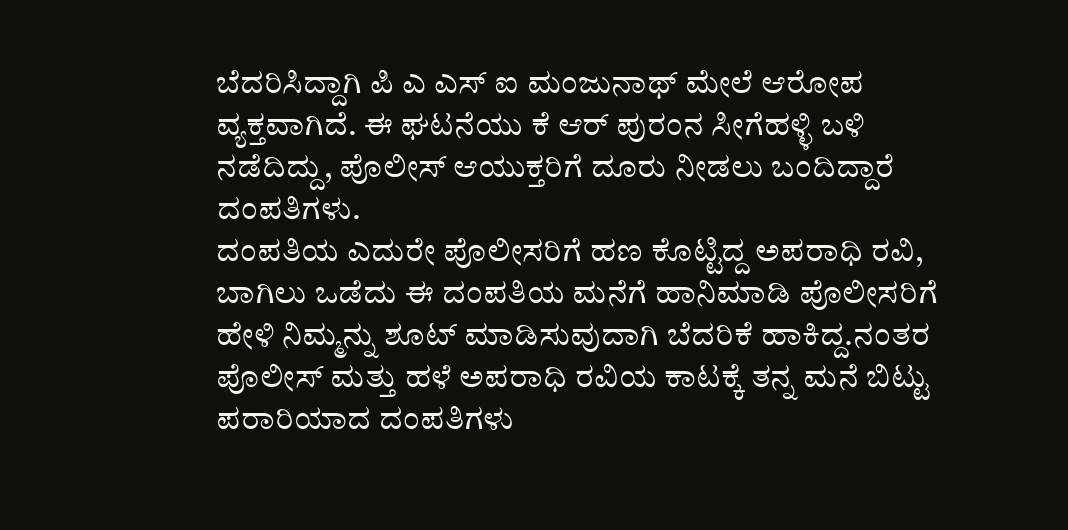ಬೆದರಿಸಿದ್ದಾಗಿ ಪಿ ಎ ಎಸ್ ಐ ಮಂಜುನಾಥ್ ಮೇಲೆ ಆರೋಪ ವ್ಯಕ್ತವಾಗಿದೆ. ಈ ಘಟನೆಯು ಕೆ ಆರ್ ಪುರಂನ ಸೀಗೆಹಳ್ಳಿ ಬಳಿ ನಡೆದಿದ್ದು, ಪೊಲೀಸ್ ಆಯುಕ್ತರಿಗೆ ದೂರು ನೀಡಲು ಬಂದಿದ್ದಾರೆ ದಂಪತಿಗಳು.
ದಂಪತಿಯ ಎದುರೇ ಪೊಲೀಸರಿಗೆ ಹಣ ಕೊಟ್ಟಿದ್ದ ಅಪರಾಧಿ ರವಿ, ಬಾಗಿಲು ಒಡೆದು ಈ ದಂಪತಿಯ ಮನೆಗೆ ಹಾನಿಮಾಡಿ ಪೊಲೀಸರಿಗೆ ಹೇಳಿ ನಿಮ್ಮನ್ನು ಶೂಟ್ ಮಾಡಿಸುವುದಾಗಿ ಬೆದರಿಕೆ ಹಾಕಿದ್ದ.ನಂತರ ಪೊಲೀಸ್ ಮತ್ತು ಹಳೆ ಅಪರಾಧಿ ರವಿಯ ಕಾಟಕ್ಕೆ ತನ್ನ ಮನೆ ಬಿಟ್ಟು ಪರಾರಿಯಾದ ದಂಪತಿಗಳು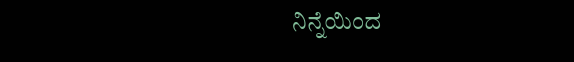ನಿನ್ನೆಯಿಂದ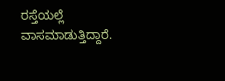ರಸ್ತೆಯಲ್ಲೆ ವಾಸಮಾಡುತ್ತಿದ್ದಾರೆ.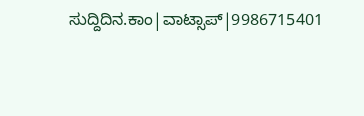ಸುದ್ದಿದಿನ.ಕಾಂ|ವಾಟ್ಸಾಪ್|9986715401